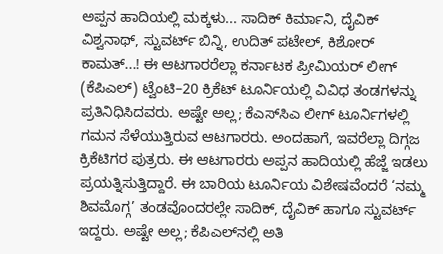ಅಪ್ಪನ ಹಾದಿಯಲ್ಲಿ ಮಕ್ಕಳು... ಸಾದಿಕ್‌ ಕಿರ್ಮಾನಿ, ದೈವಿಕ್‌ ವಿಶ್ವನಾಥ್‌, ಸ್ಟುವರ್ಟ್‌ ಬಿನ್ನಿ, ಉದಿತ್‌ ಪಟೇಲ್, ಕಿಶೋರ್ ಕಾಮತ್‌...! ಈ ಆಟಗಾರರೆಲ್ಲಾ ಕರ್ನಾಟಕ ಪ್ರೀಮಿಯರ್‌ ಲೀಗ್ (ಕೆಪಿಎಲ್‌) ಟ್ವೆಂಟಿ–20 ಕ್ರಿಕೆಟ್‌ ಟೂರ್ನಿಯಲ್ಲಿ ವಿವಿಧ ತಂಡಗಳನ್ನು ಪ್ರತಿನಿಧಿಸಿದವರು. ಅಷ್ಟೇ ಅಲ್ಲ; ಕೆಎಸ್‌ಸಿಎ ಲೀಗ್‌ ಟೂರ್ನಿಗಳಲ್ಲಿ ಗಮನ ಸೆಳೆಯುತ್ತಿರುವ ಆಟಗಾರರು. ಅಂದಹಾಗೆ, ಇವರೆಲ್ಲಾ ದಿಗ್ಗಜ ಕ್ರಿಕೆಟಿಗರ ಪುತ್ರರು. ಈ ಆಟಗಾರರು ಅಪ್ಪನ ಹಾದಿಯಲ್ಲಿ ಹೆಜ್ಜೆ ಇಡಲು ಪ್ರಯತ್ನಿಸುತ್ತಿದ್ದಾರೆ. ಈ ಬಾರಿಯ ಟೂರ್ನಿಯ ವಿಶೇಷವೆಂದರೆ ‘ನಮ್ಮ ಶಿವಮೊಗ್ಗ’ ತಂಡವೊಂದರಲ್ಲೇ ಸಾದಿಕ್‌, ದೈವಿಕ್‌ ಹಾಗೂ ಸ್ಟುವರ್ಟ್‌ ಇದ್ದರು. ಅಷ್ಟೇ ಅಲ್ಲ; ಕೆಪಿಎಲ್‌ನಲ್ಲಿ ಅತಿ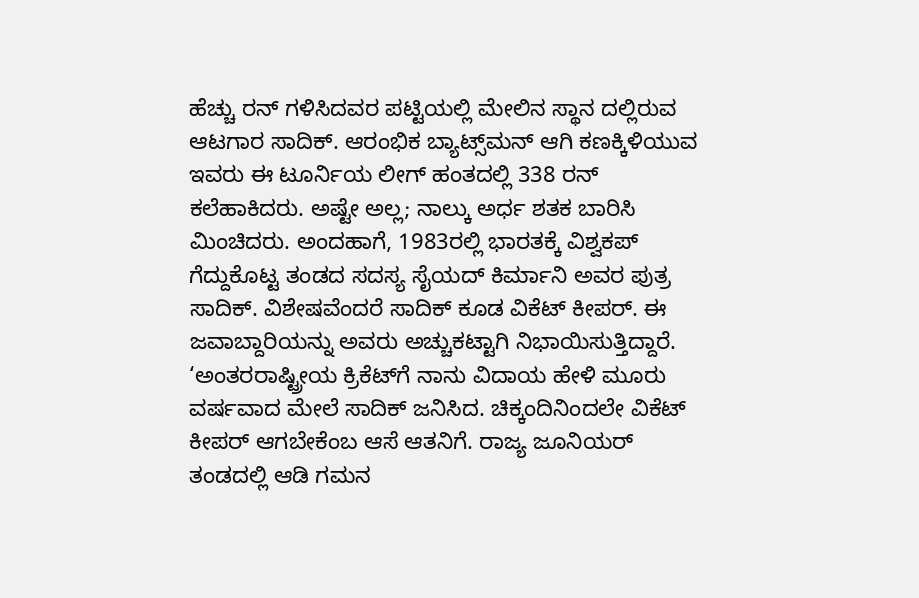ಹೆಚ್ಚು ರನ್‌ ಗಳಿಸಿದವರ ಪಟ್ಟಿಯಲ್ಲಿ ಮೇಲಿನ ಸ್ಥಾನ ದಲ್ಲಿರುವ ಆಟಗಾರ ಸಾದಿಕ್‌. ಆರಂಭಿಕ ಬ್ಯಾಟ್ಸ್‌ಮನ್‌ ಆಗಿ ಕಣಕ್ಕಿಳಿಯುವ ಇವರು ಈ ಟೂರ್ನಿಯ ಲೀಗ್‌ ಹಂತದಲ್ಲಿ 338 ರನ್‌ ಕಲೆಹಾಕಿದರು. ಅಷ್ಟೇ ಅಲ್ಲ; ನಾಲ್ಕು ಅರ್ಧ ಶತಕ ಬಾರಿಸಿ ಮಿಂಚಿದರು. ಅಂದಹಾಗೆ, 1983ರಲ್ಲಿ ಭಾರತಕ್ಕೆ ವಿಶ್ವಕಪ್‌ ಗೆದ್ದುಕೊಟ್ಟ ತಂಡದ ಸದಸ್ಯ ಸೈಯದ್‌ ಕಿರ್ಮಾನಿ ಅವರ ಪುತ್ರ ಸಾದಿಕ್‌. ವಿಶೇಷವೆಂದರೆ ಸಾದಿಕ್‌ ಕೂಡ ವಿಕೆಟ್‌ ಕೀಪರ್‌. ಈ ಜವಾಬ್ದಾರಿಯನ್ನು ಅವರು ಅಚ್ಚುಕಟ್ಟಾಗಿ ನಿಭಾಯಿಸುತ್ತಿದ್ದಾರೆ. ‘ಅಂತರರಾಷ್ಟ್ರೀಯ ಕ್ರಿಕೆಟ್‌ಗೆ ನಾನು ವಿದಾಯ ಹೇಳಿ ಮೂರು ವರ್ಷವಾದ ಮೇಲೆ ಸಾದಿಕ್‌ ಜನಿಸಿದ. ಚಿಕ್ಕಂದಿನಿಂದಲೇ ವಿಕೆಟ್‌ ಕೀಪರ್‌ ಆಗಬೇಕೆಂಬ ಆಸೆ ಆತನಿಗೆ. ರಾಜ್ಯ ಜೂನಿಯರ್‌ ತಂಡದಲ್ಲಿ ಆಡಿ ಗಮನ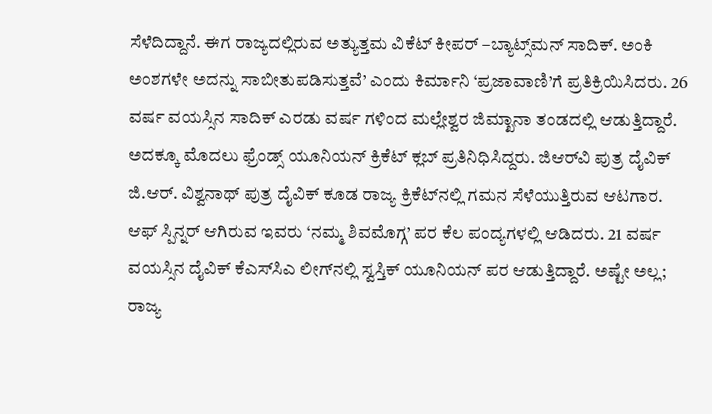ಸೆಳೆದಿದ್ದಾನೆ. ಈಗ ರಾಜ್ಯದಲ್ಲಿರುವ ಅತ್ಯುತ್ತಮ ವಿಕೆಟ್‌ ಕೀಪರ್‌ –ಬ್ಯಾಟ್ಸ್‌ಮನ್‌ ಸಾದಿಕ್‌. ಅಂಕಿ ಅಂಶಗಳೇ ಅದನ್ನು ಸಾಬೀತುಪಡಿಸುತ್ತವೆ’ ಎಂದು ಕಿರ್ಮಾನಿ ‘ಪ್ರಜಾವಾಣಿ’ಗೆ ಪ್ರತಿಕ್ರಿಯಿಸಿದರು. 26 ವರ್ಷ ವಯಸ್ಸಿನ ಸಾದಿಕ್‌ ಎರಡು ವರ್ಷ ಗಳಿಂದ ಮಲ್ಲೇಶ್ವರ ಜಿಮ್ಖಾನಾ ತಂಡದಲ್ಲಿ ಆಡುತ್ತಿದ್ದಾರೆ. ಅದಕ್ಕೂ ಮೊದಲು ಫ್ರೆಂಡ್ಸ್‌ ಯೂನಿಯನ್‌ ಕ್ರಿಕೆಟ್‌ ಕ್ಲಬ್ ಪ್ರತಿನಿಧಿಸಿದ್ದರು. ಜಿಆರ್‌ವಿ ಪುತ್ರ ದೈವಿಕ್‌ ಜಿ.ಆರ್‌. ವಿಶ್ವನಾಥ್‌ ಪುತ್ರ ದೈವಿಕ್‌ ಕೂಡ ರಾಜ್ಯ ಕ್ರಿಕೆಟ್‌ನಲ್ಲಿ ಗಮನ ಸೆಳೆಯುತ್ತಿರುವ ಆಟಗಾರ. ಆಫ್‌ ಸ್ಪಿನ್ನರ್‌ ಆಗಿರುವ ಇವರು ‘ನಮ್ಮ ಶಿವಮೊಗ್ಗ’ ಪರ ಕೆಲ ಪಂದ್ಯಗಳಲ್ಲಿ ಆಡಿದರು. 21 ವರ್ಷ ವಯಸ್ಸಿನ ದೈವಿಕ್‌ ಕೆಎಸ್‌ಸಿಎ ಲೀಗ್‌ನಲ್ಲಿ ಸ್ವಸ್ತಿಕ್‌ ಯೂನಿಯನ್‌ ಪರ ಆಡುತ್ತಿದ್ದಾರೆ. ಅಷ್ಟೇ ಅಲ್ಲ; ರಾಜ್ಯ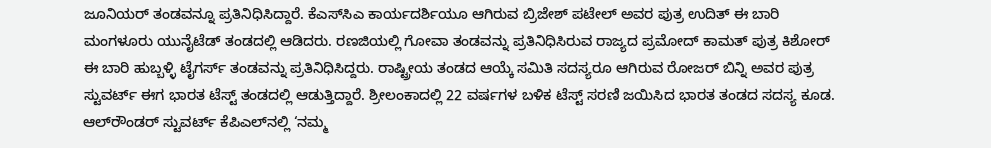ಜೂನಿಯರ್‌ ತಂಡವನ್ನೂ ಪ್ರತಿನಿಧಿಸಿದ್ದಾರೆ. ಕೆಎಸ್‌ಸಿಎ ಕಾರ್ಯದರ್ಶಿಯೂ ಆಗಿರುವ ಬ್ರಿಜೇಶ್‌ ಪಟೇಲ್‌ ಅವರ ಪುತ್ರ ಉದಿತ್‌ ಈ ಬಾರಿ ಮಂಗಳೂರು ಯುನೈಟೆಡ್‌ ತಂಡದಲ್ಲಿ ಆಡಿದರು. ರಣಜಿಯಲ್ಲಿ ಗೋವಾ ತಂಡವನ್ನು ಪ್ರತಿನಿಧಿಸಿರುವ ರಾಜ್ಯದ ಪ್ರಮೋದ್ ಕಾಮತ್ ಪುತ್ರ ಕಿಶೋರ್ ಈ ಬಾರಿ ಹುಬ್ಬಳ್ಳಿ ಟೈಗರ್ಸ್‌ ತಂಡವನ್ನು ಪ್ರತಿನಿಧಿಸಿದ್ದರು. ರಾಷ್ಟ್ರೀಯ ತಂಡದ ಆಯ್ಕೆ ಸಮಿತಿ ಸದಸ್ಯರೂ ಆಗಿರುವ ರೋಜರ್‌ ಬಿನ್ನಿ ಅವರ ಪುತ್ರ ಸ್ಟುವರ್ಟ್‌ ಈಗ ಭಾರತ ಟೆಸ್ಟ್‌ ತಂಡದಲ್ಲಿ ಆಡುತ್ತಿದ್ದಾರೆ. ಶ್ರೀಲಂಕಾದಲ್ಲಿ 22 ವರ್ಷಗಳ ಬಳಿಕ ಟೆಸ್ಟ್‌ ಸರಣಿ ಜಯಿಸಿದ ಭಾರತ ತಂಡದ ಸದಸ್ಯ ಕೂಡ. ಆಲ್‌ರೌಂಡರ್‌ ಸ್ಟುವರ್ಟ್‌ ಕೆಪಿಎಲ್‌ನಲ್ಲಿ ‘ನಮ್ಮ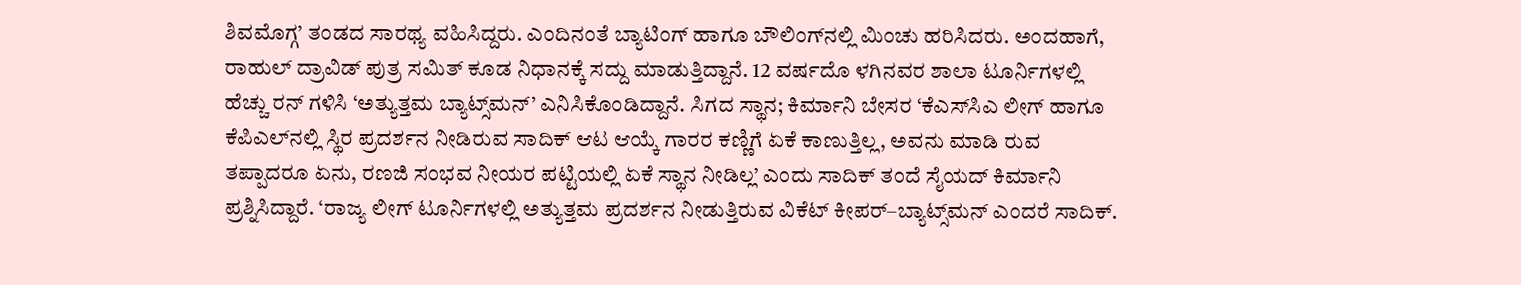ಶಿವಮೊಗ್ಗ’ ತಂಡದ ಸಾರಥ್ಯ ವಹಿಸಿದ್ದರು. ಎಂದಿನಂತೆ ಬ್ಯಾಟಿಂಗ್‌ ಹಾಗೂ ಬೌಲಿಂಗ್‌ನಲ್ಲಿ ಮಿಂಚು ಹರಿಸಿದರು. ಅಂದಹಾಗೆ, ರಾಹುಲ್‌ ದ್ರಾವಿಡ್‌ ಪುತ್ರ ಸಮಿತ್‌ ಕೂಡ ನಿಧಾನಕ್ಕೆ ಸದ್ದು ಮಾಡುತ್ತಿದ್ದಾನೆ. 12 ವರ್ಷದೊ ಳಗಿನವರ ಶಾಲಾ ಟೂರ್ನಿಗಳಲ್ಲಿ ಹೆಚ್ಚು ರನ್‌ ಗಳಿಸಿ ‘ಅತ್ಯುತ್ತಮ ಬ್ಯಾಟ್ಸ್‌ಮನ್‌’ ಎನಿಸಿಕೊಂಡಿದ್ದಾನೆ. ಸಿಗದ ಸ್ಥಾನ; ಕಿರ್ಮಾನಿ ಬೇಸರ ‘ಕೆಎಸ್‌ಸಿಎ ಲೀಗ್‌ ಹಾಗೂ ಕೆಪಿಎಲ್‌ನಲ್ಲಿ ಸ್ಥಿರ ಪ್ರದರ್ಶನ ನೀಡಿರುವ ಸಾದಿಕ್‌ ಆಟ ಆಯ್ಕೆ ಗಾರರ ಕಣ್ಣಿಗೆ ಏಕೆ ಕಾಣುತ್ತಿಲ್ಲ, ಅವನು ಮಾಡಿ ರುವ ತಪ್ಪಾದರೂ ಏನು, ರಣಜಿ ಸಂಭವ ನೀಯರ ಪಟ್ಟಿಯಲ್ಲಿ ಏಕೆ ಸ್ಥಾನ ನೀಡಿಲ್ಲ’ ಎಂದು ಸಾದಿಕ್‌ ತಂದೆ ಸೈಯದ್‌ ಕಿರ್ಮಾನಿ ಪ್ರಶ್ನಿಸಿದ್ದಾರೆ. ‘ರಾಜ್ಯ ಲೀಗ್‌ ಟೂರ್ನಿಗಳಲ್ಲಿ ಅತ್ಯುತ್ತಮ ಪ್ರದರ್ಶನ ನೀಡುತ್ತಿರುವ ವಿಕೆಟ್‌ ಕೀಪರ್‌–ಬ್ಯಾಟ್ಸ್‌ಮನ್ ಎಂದರೆ ಸಾದಿಕ್‌.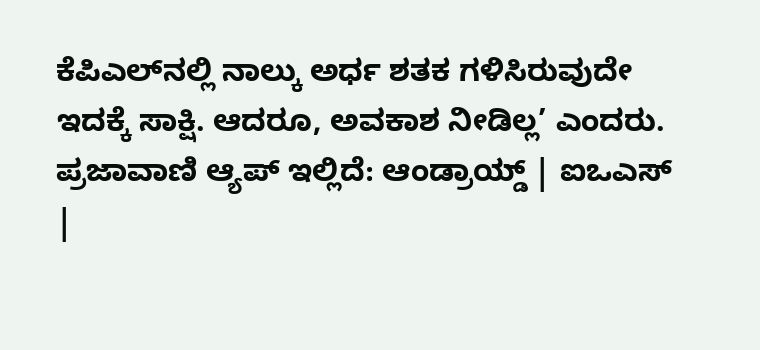ಕೆಪಿಎಲ್‌ನಲ್ಲಿ ನಾಲ್ಕು ಅರ್ಧ ಶತಕ ಗಳಿಸಿರುವುದೇ ಇದಕ್ಕೆ ಸಾಕ್ಷಿ. ಆದರೂ, ಅವಕಾಶ ನೀಡಿಲ್ಲ’ ಎಂದರು. ಪ್ರಜಾವಾಣಿ ಆ್ಯಪ್ ಇಲ್ಲಿದೆ: ಆಂಡ್ರಾಯ್ಡ್ | ಐಒಎಸ್ |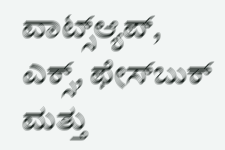ವಾಟ್ಸ್ಆ್ಯಪ್, ಎಕ್ಸ್, ಫೇಸ್‌ಬುಕ್ ಮತ್ತು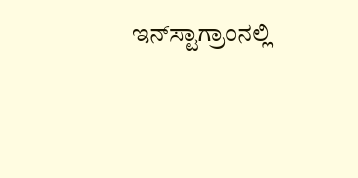ಇನ್‌ಸ್ಟಾಗ್ರಾಂನಲ್ಲಿ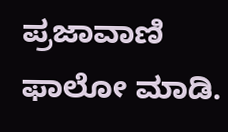ಪ್ರಜಾವಾಣಿ ಫಾಲೋ ಮಾಡಿ.